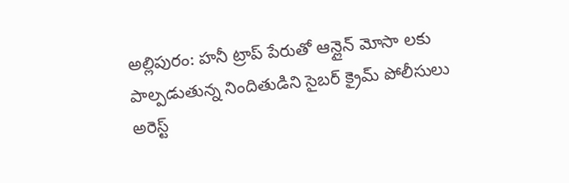అల్లిపురం: హనీ ట్రాప్ పేరుతో ఆన్లైన్ మోసా లకు పాల్పడుతున్న నిందితుడిని సైబర్ క్రైమ్ పోలీసులు అరెస్ట్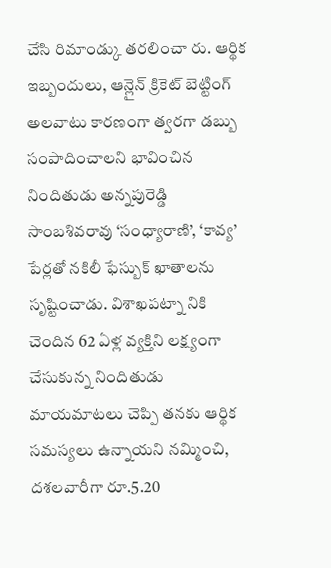చేసి రిమాండ్కు తరలించా రు. ఆర్థిక ఇబ్బందులు, ఆన్లైన్ క్రికెట్ బెట్టింగ్ అలవాటు కారణంగా త్వరగా డబ్బు సంపాదించాలని భావించిన నిందితుడు అన్నపురెడ్డి సాంబశివరావు ‘సంధ్యారాణి’, ‘కావ్య’ పేర్లతో నకిలీ ఫేస్బుక్ ఖాతాలను సృష్టించాడు. విశాఖపట్నా నికి చెందిన 62 ఏళ్ల వ్యక్తిని లక్ష్యంగా చేసుకున్న నిందితుడు మాయమాటలు చెప్పి తనకు ఆర్థిక సమస్యలు ఉన్నాయని నమ్మించి, దశలవారీగా రూ.5.20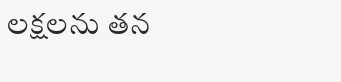లక్షలను తన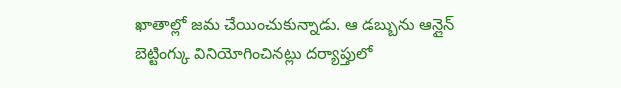ఖాతాల్లో జమ చేయించుకున్నాడు. ఆ డబ్బును ఆన్లైన్ బెట్టింగ్కు వినియోగించినట్లు దర్యాప్తులో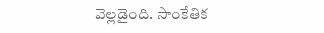వెల్లడైంది. సాంకేతిక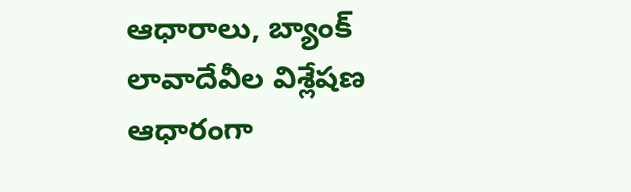ఆధారాలు, బ్యాంక్ లావాదేవీల విశ్లేషణ ఆధారంగా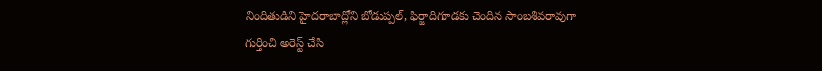నిందితుడిని హైదరాబాద్లోని బోడుప్పల్, ఫిర్జాదిగూడకు చెందిన సాంబశివరావుగా గుర్తించి అరెస్ట్ చేసి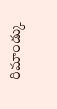రిమాండ్కు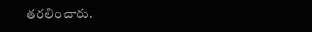తరలించారు.